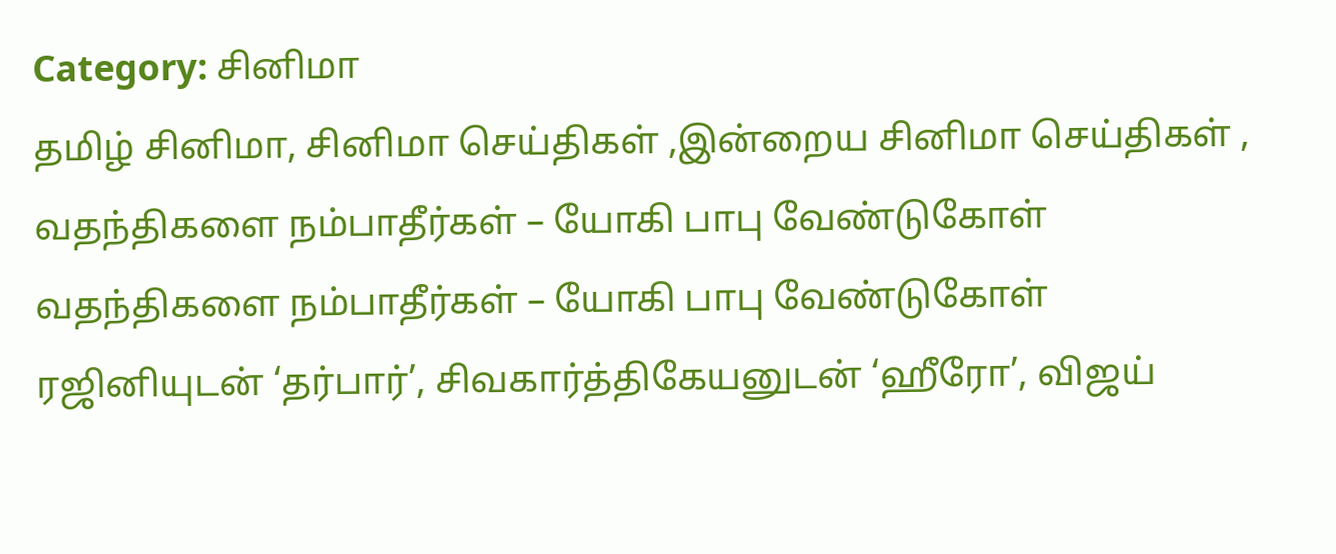Category: சினிமா
தமிழ் சினிமா, சினிமா செய்திகள் ,இன்றைய சினிமா செய்திகள் ,
வதந்திகளை நம்பாதீர்கள் – யோகி பாபு வேண்டுகோள்
வதந்திகளை நம்பாதீர்கள் – யோகி பாபு வேண்டுகோள்
ரஜினியுடன் ‘தர்பார்’, சிவகார்த்திகேயனுடன் ‘ஹீரோ’, விஜய்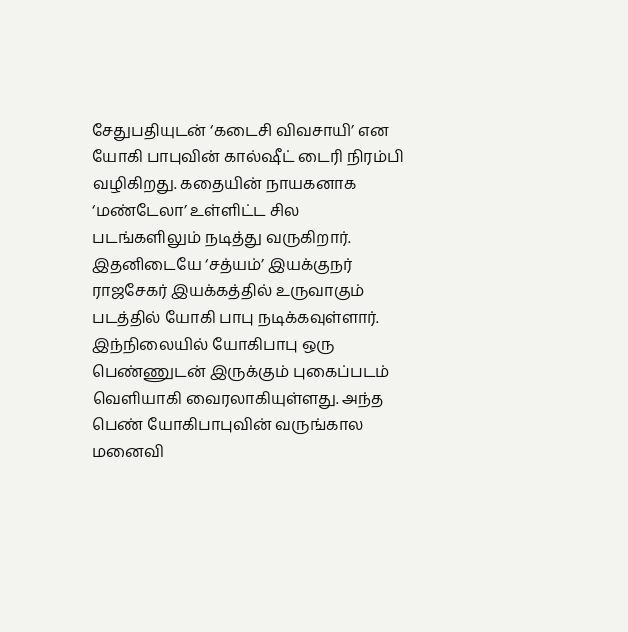சேதுபதியுடன் ‘கடைசி விவசாயி’ என யோகி பாபுவின் கால்ஷீட் டைரி நிரம்பி வழிகிறது. கதையின் நாயகனாக ‘மண்டேலா’ உள்ளிட்ட சில படங்களிலும் நடித்து வருகிறார். இதனிடையே ‘சத்யம்’ இயக்குநர் ராஜசேகர் இயக்கத்தில் உருவாகும் படத்தில் யோகி பாபு நடிக்கவுள்ளார்.
இந்நிலையில் யோகிபாபு ஒரு பெண்ணுடன் இருக்கும் புகைப்படம் வெளியாகி வைரலாகியுள்ளது. அந்த பெண் யோகிபாபுவின் வருங்கால மனைவி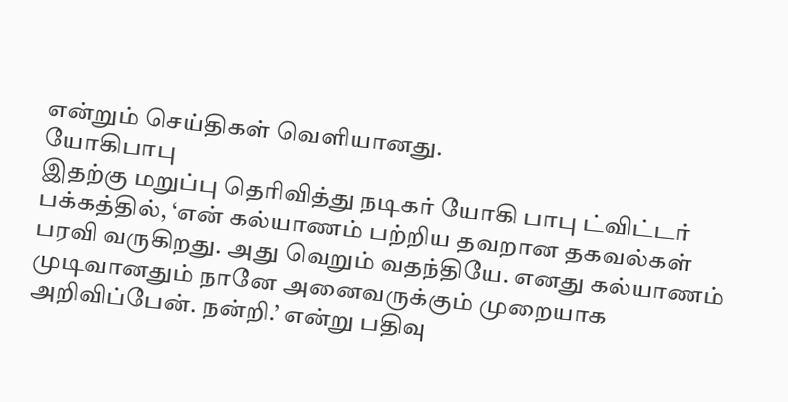என்றும் செய்திகள் வெளியானது.
யோகிபாபு
இதற்கு மறுப்பு தெரிவித்து நடிகர் யோகி பாபு ட்விட்டர் பக்கத்தில், ‘என் கல்யாணம் பற்றிய தவறான தகவல்கள் பரவி வருகிறது. அது வெறும் வதந்தியே. எனது கல்யாணம் முடிவானதும் நானே அனைவருக்கும் முறையாக அறிவிப்பேன். நன்றி.’ என்று பதிவு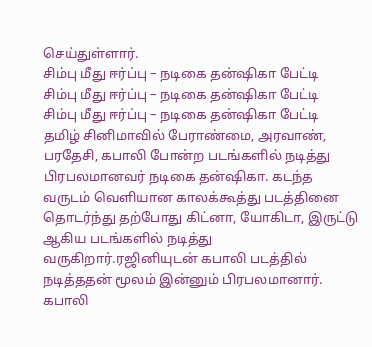செய்துள்ளார்.
சிம்பு மீது ஈர்ப்பு – நடிகை தன்ஷிகா பேட்டி
சிம்பு மீது ஈர்ப்பு – நடிகை தன்ஷிகா பேட்டி
சிம்பு மீது ஈர்ப்பு – நடிகை தன்ஷிகா பேட்டி
தமிழ் சினிமாவில் பேராண்மை, அரவாண், பரதேசி, கபாலி போன்ற படங்களில் நடித்து பிரபலமானவர் நடிகை தன்ஷிகா. கடந்த வருடம் வெளியான காலக்கூத்து படத்தினை தொடர்ந்து தற்போது கிட்னா, யோகிடா, இருட்டு ஆகிய படங்களில் நடித்து வருகிறார்.ரஜினியுடன் கபாலி படத்தில் நடித்ததன் மூலம் இன்னும் பிரபலமானார். கபாலி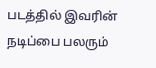படத்தில் இவரின் நடிப்பை பலரும்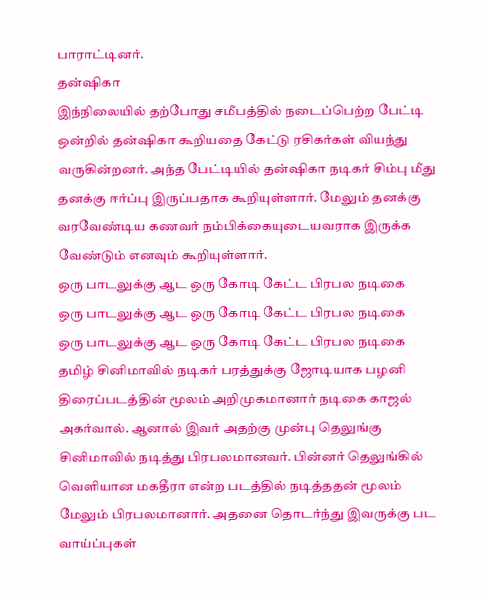பாராட்டினர்.
தன்ஷிகா
இந்நிலையில் தற்போது சமீபத்தில் நடைப்பெற்ற பேட்டி ஒன்றில் தன்ஷிகா கூறியதை கேட்டு ரசிகர்கள் வியந்து வருகின்றனர். அந்த பேட்டியில் தன்ஷிகா நடிகர் சிம்பு மீது தனக்கு ஈர்ப்பு இருப்பதாக கூறியுள்ளார். மேலும் தனக்கு வரவேண்டிய கணவர் நம்பிக்கையுடையவராக இருக்க வேண்டும் எனவும் கூறியுள்ளார்.
ஒரு பாடலுக்கு ஆட ஒரு கோடி கேட்ட பிரபல நடிகை
ஒரு பாடலுக்கு ஆட ஒரு கோடி கேட்ட பிரபல நடிகை
ஒரு பாடலுக்கு ஆட ஒரு கோடி கேட்ட பிரபல நடிகை
தமிழ் சினிமாவில் நடிகர் பரத்துக்கு ஜோடியாக பழனி திரைப்படத்தின் மூலம் அறிமுகமானார் நடிகை காஜல் அகர்வால். ஆனால் இவர் அதற்கு முன்பு தெலுங்கு சினிமாவில் நடித்து பிரபலமானவர். பின்னர் தெலுங்கில் வெளியான மகதீரா என்ற படத்தில் நடித்ததன் மூலம் மேலும் பிரபலமானார். அதனை தொடர்ந்து இவருக்கு பட வாய்ப்புகள்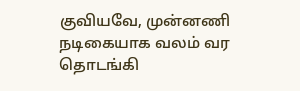குவியவே, முன்னணி நடிகையாக வலம் வர தொடங்கி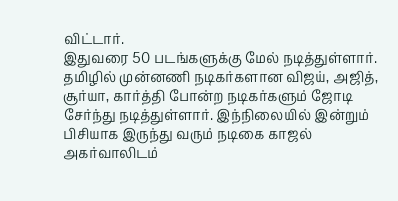விட்டார்.
இதுவரை 50 படங்களுக்கு மேல் நடித்துள்ளார். தமிழில் முன்னணி நடிகர்களான விஜய், அஜித், சூர்யா, கார்த்தி போன்ற நடிகர்களும் ஜோடி சேர்ந்து நடித்துள்ளார். இந்நிலையில் இன்றும் பிசியாக இருந்து வரும் நடிகை காஜல் அகர்வாலிடம்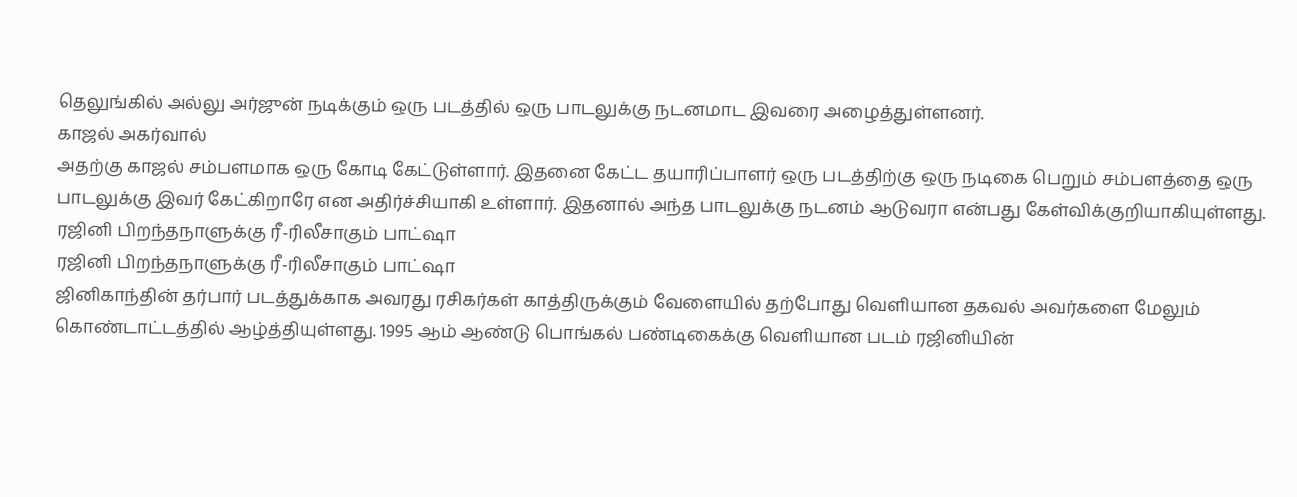தெலுங்கில் அல்லு அர்ஜுன் நடிக்கும் ஒரு படத்தில் ஒரு பாடலுக்கு நடனமாட இவரை அழைத்துள்ளனர்.
காஜல் அகர்வால்
அதற்கு காஜல் சம்பளமாக ஒரு கோடி கேட்டுள்ளார். இதனை கேட்ட தயாரிப்பாளர் ஒரு படத்திற்கு ஒரு நடிகை பெறும் சம்பளத்தை ஒரு பாடலுக்கு இவர் கேட்கிறாரே என அதிர்ச்சியாகி உள்ளார். இதனால் அந்த பாடலுக்கு நடனம் ஆடுவரா என்பது கேள்விக்குறியாகியுள்ளது.
ரஜினி பிறந்தநாளுக்கு ரீ-ரிலீசாகும் பாட்ஷா
ரஜினி பிறந்தநாளுக்கு ரீ-ரிலீசாகும் பாட்ஷா
ஜினிகாந்தின் தர்பார் படத்துக்காக அவரது ரசிகர்கள் காத்திருக்கும் வேளையில் தற்போது வெளியான தகவல் அவர்களை மேலும் கொண்டாட்டத்தில் ஆழ்த்தியுள்ளது. 1995 ஆம் ஆண்டு பொங்கல் பண்டிகைக்கு வெளியான படம் ரஜினியின்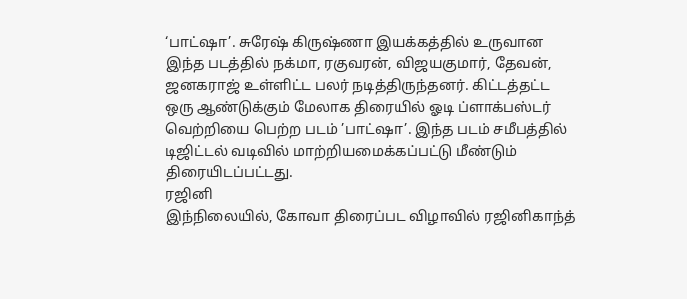‘பாட்ஷா’. சுரேஷ் கிருஷ்ணா இயக்கத்தில் உருவான இந்த படத்தில் நக்மா, ரகுவரன், விஜயகுமார், தேவன், ஜனகராஜ் உள்ளிட்ட பலர் நடித்திருந்தனர். கிட்டத்தட்ட ஒரு ஆண்டுக்கும் மேலாக திரையில் ஓடி ப்ளாக்பஸ்டர் வெற்றியை பெற்ற படம் ’பாட்ஷா’. இந்த படம் சமீபத்தில் டிஜிட்டல் வடிவில் மாற்றியமைக்கப்பட்டு மீண்டும் திரையிடப்பட்டது.
ரஜினி
இந்நிலையில், கோவா திரைப்பட விழாவில் ரஜினிகாந்த்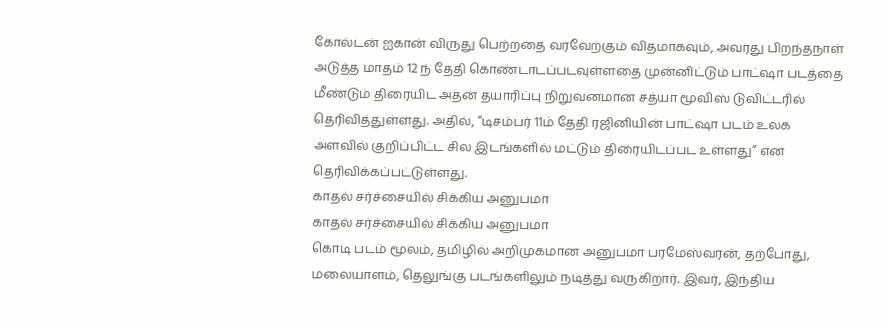கோல்டன் ஐகான் விருது பெற்றதை வரவேற்கும் விதமாகவும், அவரது பிறந்தநாள் அடுத்த மாதம் 12 ந் தேதி கொண்டாடப்படவுள்ளதை முன்னிட்டும் பாட்ஷா படத்தை மீண்டும் திரையிட அதன் தயாரிப்பு நிறுவனமான சத்யா மூவிஸ் டுவிட்டரில் தெரிவித்துள்ளது. அதில், “டிசம்பர் 11ம் தேதி ரஜினியின் பாட்ஷா படம் உலக அளவில் குறிப்பிட்ட சில இடங்களில் மட்டும் திரையிடப்பட உள்ளது” என தெரிவிக்கப்பட்டுள்ளது.
காதல் சர்ச்சையில் சிக்கிய அனுபமா
காதல் சர்ச்சையில் சிக்கிய அனுபமா
கொடி படம் மூலம், தமிழில் அறிமுகமான அனுபமா பரமேஸ்வரன், தற்போது, மலையாளம், தெலுங்கு படங்களிலும் நடித்து வருகிறார். இவர், இந்திய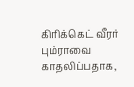கிரிக்கெட் வீரர் பும்ராவை காதலிப்பதாக,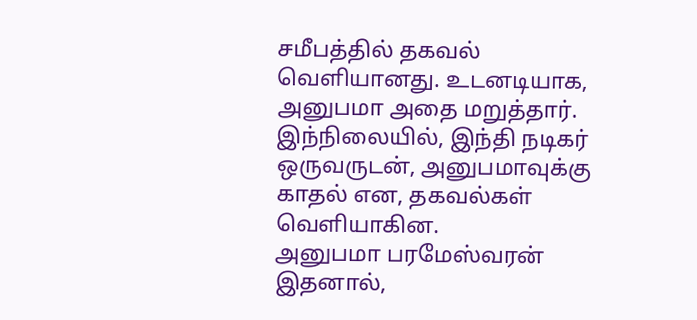சமீபத்தில் தகவல் வெளியானது. உடனடியாக, அனுபமா அதை மறுத்தார். இந்நிலையில், இந்தி நடிகர் ஒருவருடன், அனுபமாவுக்கு காதல் என, தகவல்கள் வெளியாகின.
அனுபமா பரமேஸ்வரன்
இதனால்,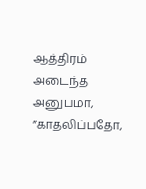ஆத்திரம் அடைந்த அனுபமா, ”காதலிப்பதோ,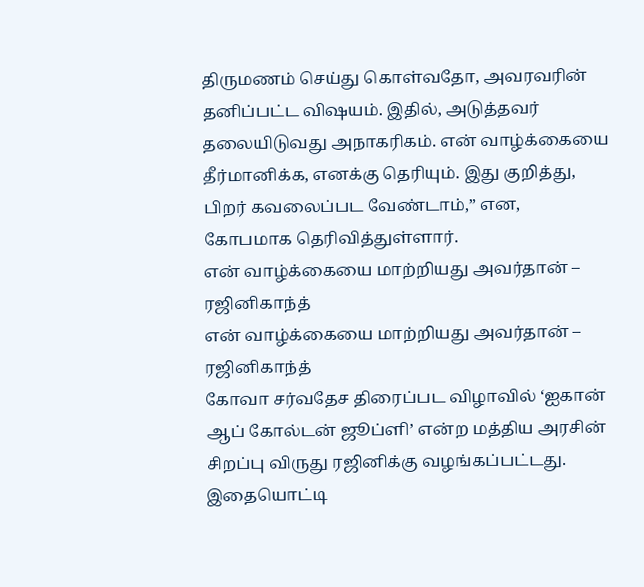திருமணம் செய்து கொள்வதோ, அவரவரின் தனிப்பட்ட விஷயம். இதில், அடுத்தவர் தலையிடுவது அநாகரிகம். என் வாழ்க்கையை தீர்மானிக்க, எனக்கு தெரியும். இது குறித்து, பிறர் கவலைப்பட வேண்டாம்,” என, கோபமாக தெரிவித்துள்ளார்.
என் வாழ்க்கையை மாற்றியது அவர்தான் – ரஜினிகாந்த்
என் வாழ்க்கையை மாற்றியது அவர்தான் – ரஜினிகாந்த்
கோவா சர்வதேச திரைப்பட விழாவில் ‘ஐகான் ஆப் கோல்டன் ஜூப்ளி’ என்ற மத்திய அரசின் சிறப்பு விருது ரஜினிக்கு வழங்கப்பட்டது. இதையொட்டி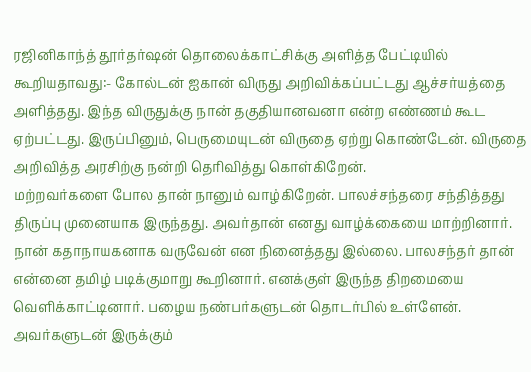ரஜினிகாந்த் தூர்தர்ஷன் தொலைக்காட்சிக்கு அளித்த பேட்டியில் கூறியதாவது:- கோல்டன் ஐகான் விருது அறிவிக்கப்பட்டது ஆச்சர்யத்தை அளித்தது. இந்த விருதுக்கு நான் தகுதியானவனா என்ற எண்ணம் கூட ஏற்பட்டது. இருப்பினும், பெருமையுடன் விருதை ஏற்று கொண்டேன். விருதை அறிவித்த அரசிற்கு நன்றி தெரிவித்து கொள்கிறேன்.
மற்றவர்களை போல தான் நானும் வாழ்கிறேன். பாலச்சந்தரை சந்தித்தது திருப்பு முனையாக இருந்தது. அவர்தான் எனது வாழ்க்கையை மாற்றினார். நான் கதாநாயகனாக வருவேன் என நினைத்தது இல்லை. பாலசந்தர் தான் என்னை தமிழ் படிக்குமாறு கூறினார். எனக்குள் இருந்த திறமையை வெளிக்காட்டினார். பழைய நண்பர்களுடன் தொடர்பில் உள்ளேன். அவர்களுடன் இருக்கும்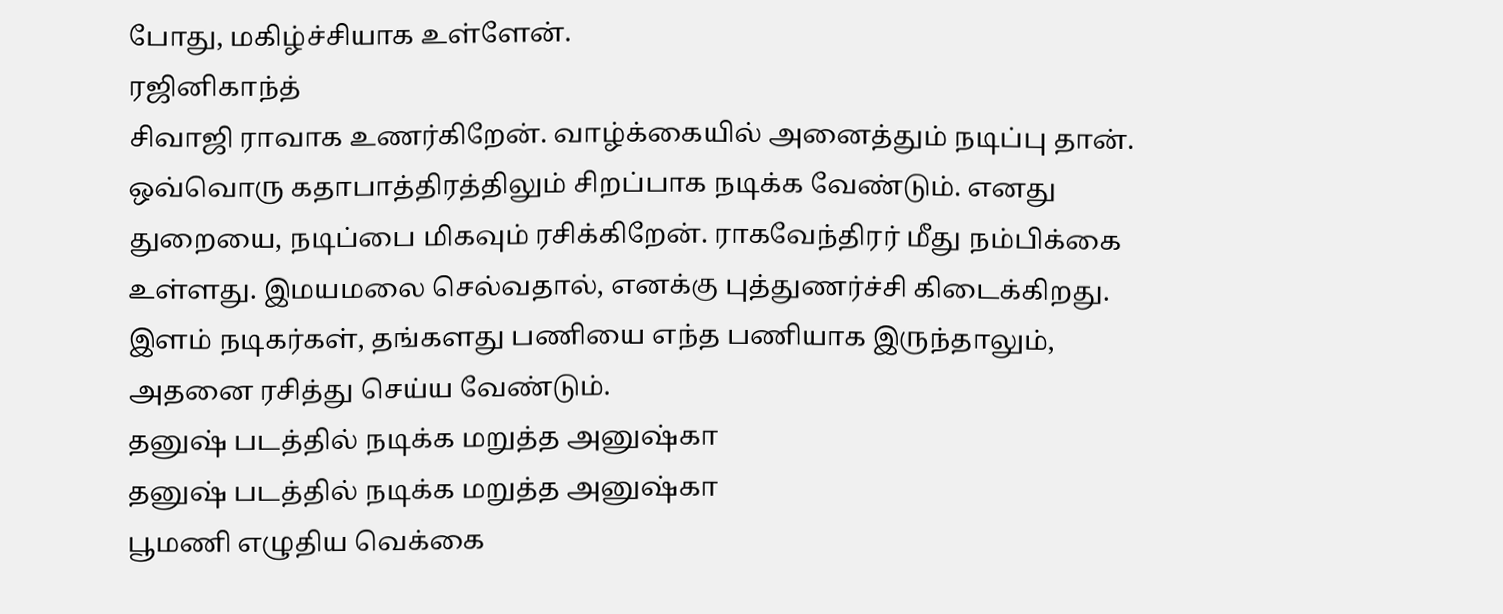போது, மகிழ்ச்சியாக உள்ளேன்.
ரஜினிகாந்த்
சிவாஜி ராவாக உணர்கிறேன். வாழ்க்கையில் அனைத்தும் நடிப்பு தான். ஒவ்வொரு கதாபாத்திரத்திலும் சிறப்பாக நடிக்க வேண்டும். எனது துறையை, நடிப்பை மிகவும் ரசிக்கிறேன். ராகவேந்திரர் மீது நம்பிக்கை உள்ளது. இமயமலை செல்வதால், எனக்கு புத்துணர்ச்சி கிடைக்கிறது. இளம் நடிகர்கள், தங்களது பணியை எந்த பணியாக இருந்தாலும், அதனை ரசித்து செய்ய வேண்டும்.
தனுஷ் படத்தில் நடிக்க மறுத்த அனுஷ்கா
தனுஷ் படத்தில் நடிக்க மறுத்த அனுஷ்கா
பூமணி எழுதிய வெக்கை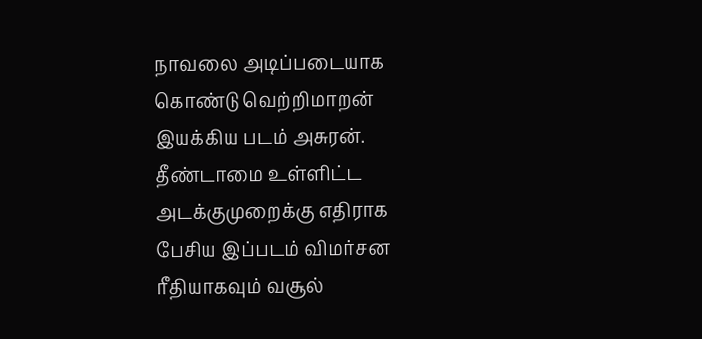நாவலை அடிப்படையாக கொண்டு வெற்றிமாறன் இயக்கிய படம் அசுரன். தீண்டாமை உள்ளிட்ட அடக்குமுறைக்கு எதிராக பேசிய இப்படம் விமர்சன ரீதியாகவும் வசூல்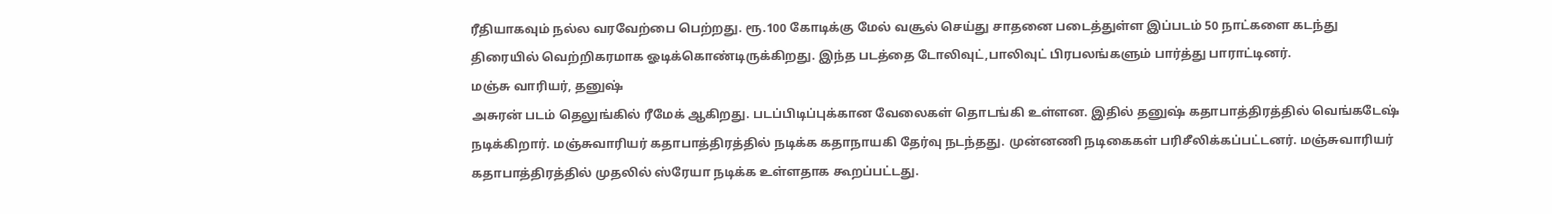ரீதியாகவும் நல்ல வரவேற்பை பெற்றது. ரூ.100 கோடிக்கு மேல் வசூல் செய்து சாதனை படைத்துள்ள இப்படம் 50 நாட்களை கடந்து திரையில் வெற்றிகரமாக ஓடிக்கொண்டிருக்கிறது. இந்த படத்தை டோலிவுட்,பாலிவுட் பிரபலங்களும் பார்த்து பாராட்டினர்.
மஞ்சு வாரியர், தனுஷ்
அசுரன் படம் தெலுங்கில் ரீமேக் ஆகிறது. படப்பிடிப்புக்கான வேலைகள் தொடங்கி உள்ளன. இதில் தனுஷ் கதாபாத்திரத்தில் வெங்கடேஷ் நடிக்கிறார். மஞ்சுவாரியர் கதாபாத்திரத்தில் நடிக்க கதாநாயகி தேர்வு நடந்தது. முன்னணி நடிகைகள் பரிசீலிக்கப்பட்டனர். மஞ்சுவாரியர் கதாபாத்திரத்தில் முதலில் ஸ்ரேயா நடிக்க உள்ளதாக கூறப்பட்டது.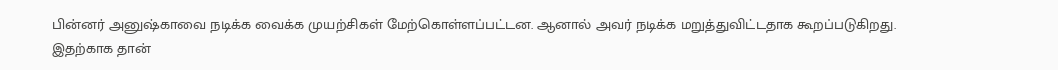பின்னர் அனுஷ்காவை நடிக்க வைக்க முயற்சிகள் மேற்கொள்ளப்பட்டன. ஆனால் அவர் நடிக்க மறுத்துவிட்டதாக கூறப்படுகிறது.
இதற்காக தான்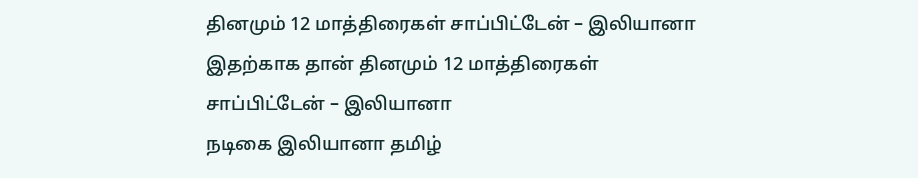தினமும் 12 மாத்திரைகள் சாப்பிட்டேன் – இலியானா
இதற்காக தான் தினமும் 12 மாத்திரைகள் சாப்பிட்டேன் – இலியானா
நடிகை இலியானா தமிழ்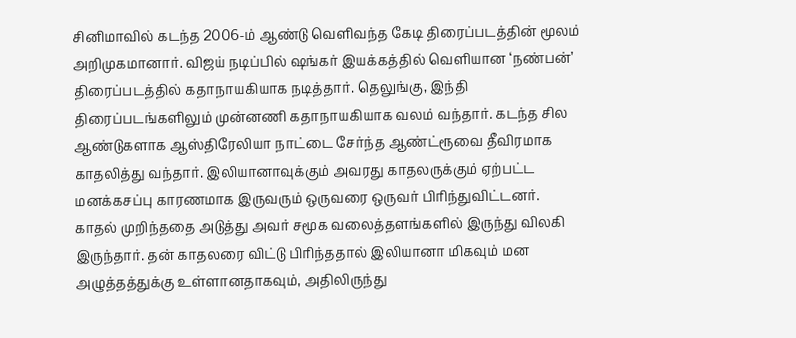சினிமாவில் கடந்த 2006-ம் ஆண்டு வெளிவந்த கேடி திரைப்படத்தின் மூலம் அறிமுகமானார். விஜய் நடிப்பில் ஷங்கர் இயக்கத்தில் வெளியான ‘நண்பன்’ திரைப்படத்தில் கதாநாயகியாக நடித்தார். தெலுங்கு, இந்தி திரைப்படங்களிலும் முன்னணி கதாநாயகியாக வலம் வந்தார். கடந்த சில ஆண்டுகளாக ஆஸ்திரேலியா நாட்டை சேர்ந்த ஆண்ட்ரூவை தீவிரமாக காதலித்து வந்தார். இலியானாவுக்கும் அவரது காதலருக்கும் ஏற்பட்ட மனக்கசப்பு காரணமாக இருவரும் ஒருவரை ஒருவர் பிரிந்துவிட்டனர்.
காதல் முறிந்ததை அடுத்து அவர் சமூக வலைத்தளங்களில் இருந்து விலகி இருந்தார். தன் காதலரை விட்டு பிரிந்ததால் இலியானா மிகவும் மன அழுத்தத்துக்கு உள்ளானதாகவும், அதிலிருந்து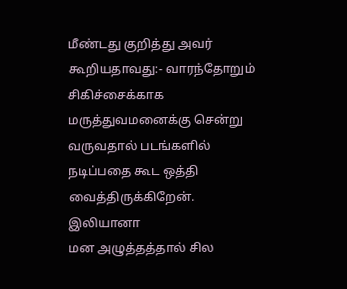மீண்டது குறித்து அவர் கூறியதாவது:- வாரந்தோறும் சிகிச்சைக்காக மருத்துவமனைக்கு சென்று வருவதால் படங்களில் நடிப்பதை கூட ஒத்தி வைத்திருக்கிறேன்.
இலியானா
மன அழுத்தத்தால் சில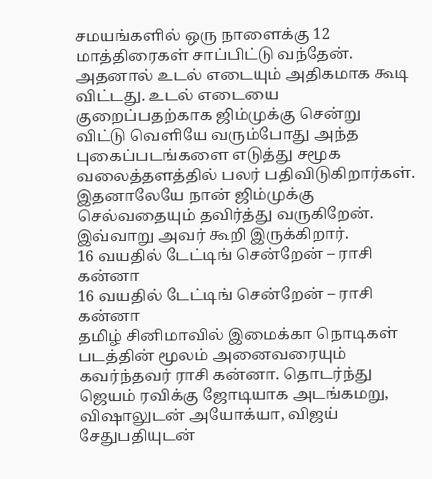சமயங்களில் ஒரு நாளைக்கு 12 மாத்திரைகள் சாப்பிட்டு வந்தேன். அதனால் உடல் எடையும் அதிகமாக கூடி விட்டது. உடல் எடையை குறைப்பதற்காக ஜிம்முக்கு சென்று விட்டு வெளியே வரும்போது அந்த புகைப்படங்களை எடுத்து சமூக வலைத்தளத்தில் பலர் பதிவிடுகிறார்கள். இதனாலேயே நான் ஜிம்முக்கு செல்வதையும் தவிர்த்து வருகிறேன்.
இவ்வாறு அவர் கூறி இருக்கிறார்.
16 வயதில் டேட்டிங் சென்றேன் – ராசி கன்னா
16 வயதில் டேட்டிங் சென்றேன் – ராசி கன்னா
தமிழ் சினிமாவில் இமைக்கா நொடிகள் படத்தின் மூலம் அனைவரையும் கவர்ந்தவர் ராசி கன்னா. தொடர்ந்து ஜெயம் ரவிக்கு ஜோடியாக அடங்கமறு, விஷாலுடன் அயோக்யா, விஜய் சேதுபதியுடன்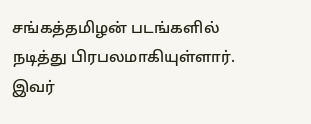சங்கத்தமிழன் படங்களில் நடித்து பிரபலமாகியுள்ளார். இவர்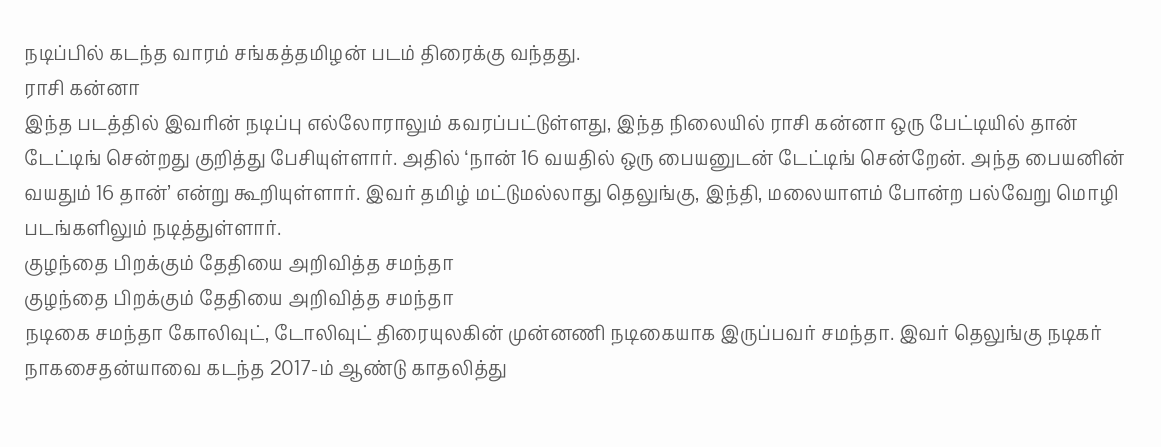நடிப்பில் கடந்த வாரம் சங்கத்தமிழன் படம் திரைக்கு வந்தது.
ராசி கன்னா
இந்த படத்தில் இவரின் நடிப்பு எல்லோராலும் கவரப்பட்டுள்ளது, இந்த நிலையில் ராசி கன்னா ஒரு பேட்டியில் தான் டேட்டிங் சென்றது குறித்து பேசியுள்ளார். அதில் ‘நான் 16 வயதில் ஒரு பையனுடன் டேட்டிங் சென்றேன். அந்த பையனின் வயதும் 16 தான்’ என்று கூறியுள்ளார். இவர் தமிழ் மட்டுமல்லாது தெலுங்கு, இந்தி, மலையாளம் போன்ற பல்வேறு மொழி படங்களிலும் நடித்துள்ளார்.
குழந்தை பிறக்கும் தேதியை அறிவித்த சமந்தா
குழந்தை பிறக்கும் தேதியை அறிவித்த சமந்தா
நடிகை சமந்தா கோலிவுட், டோலிவுட் திரையுலகின் முன்னணி நடிகையாக இருப்பவர் சமந்தா. இவர் தெலுங்கு நடிகர் நாகசைதன்யாவை கடந்த 2017-ம் ஆண்டு காதலித்து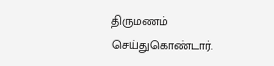திருமணம் செய்துகொண்டார்.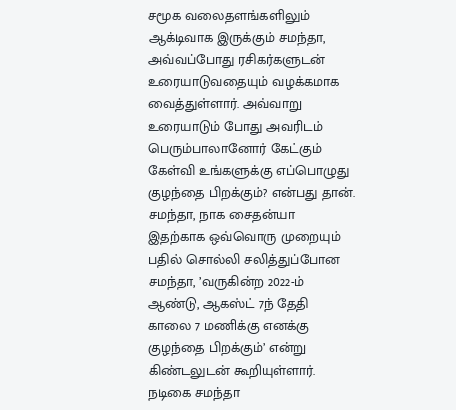சமூக வலைதளங்களிலும் ஆக்டிவாக இருக்கும் சமந்தா, அவ்வப்போது ரசிகர்களுடன் உரையாடுவதையும் வழக்கமாக வைத்துள்ளார். அவ்வாறு உரையாடும் போது அவரிடம் பெரும்பாலானோர் கேட்கும் கேள்வி உங்களுக்கு எப்பொழுது குழந்தை பிறக்கும்? என்பது தான்.
சமந்தா, நாக சைதன்யா
இதற்காக ஒவ்வொரு முறையும் பதில் சொல்லி சலித்துப்போன சமந்தா, ’வருகின்ற 2022-ம் ஆண்டு, ஆகஸ்ட் 7ந் தேதி காலை 7 மணிக்கு எனக்கு குழந்தை பிறக்கும்’ என்று கிண்டலுடன் கூறியுள்ளார். நடிகை சமந்தா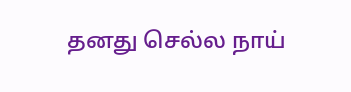தனது செல்ல நாய்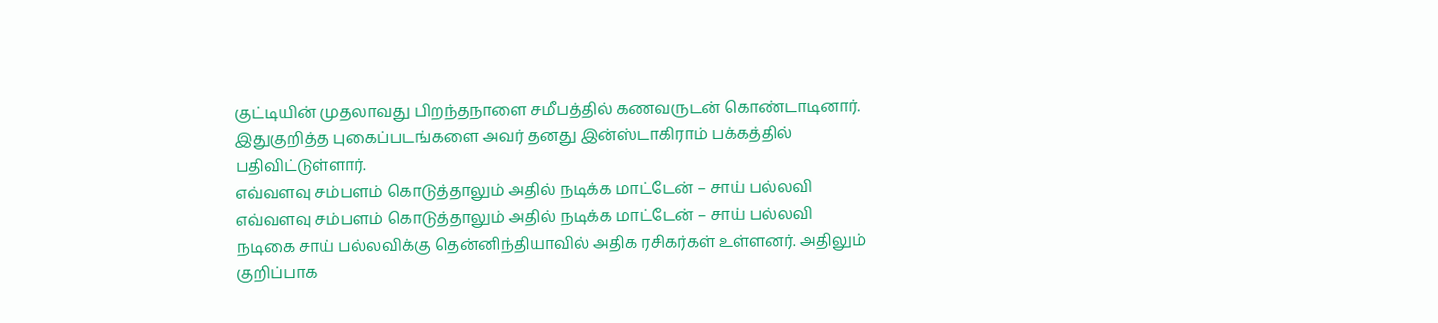குட்டியின் முதலாவது பிறந்தநாளை சமீபத்தில் கணவருடன் கொண்டாடினார். இதுகுறித்த புகைப்படங்களை அவர் தனது இன்ஸ்டாகிராம் பக்கத்தில் பதிவிட்டுள்ளார்.
எவ்வளவு சம்பளம் கொடுத்தாலும் அதில் நடிக்க மாட்டேன் – சாய் பல்லவி
எவ்வளவு சம்பளம் கொடுத்தாலும் அதில் நடிக்க மாட்டேன் – சாய் பல்லவி
நடிகை சாய் பல்லவிக்கு தென்னிந்தியாவில் அதிக ரசிகர்கள் உள்ளனர். அதிலும் குறிப்பாக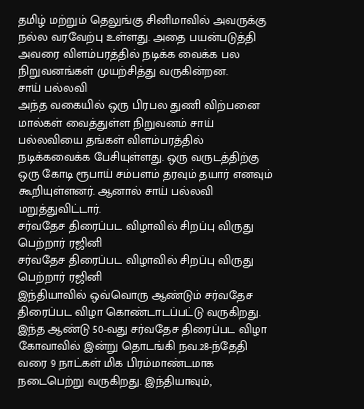தமிழ் மற்றும் தெலுங்கு சினிமாவில் அவருக்கு நல்ல வரவேற்பு உள்ளது. அதை பயன்படுத்தி அவரை விளம்பரத்தில் நடிக்க வைக்க பல நிறுவனங்கள் முயற்சித்து வருகின்றன.
சாய் பல்லவி
அந்த வகையில் ஒரு பிரபல துணி விற்பனை மால்கள் வைத்துள்ள நிறுவனம் சாய் பல்லவியை தங்கள் விளம்பரத்தில் நடிக்கவைக்க பேசியுள்ளது. ஒரு வருடத்திற்கு ஒரு கோடி ரூபாய் சம்பளம் தரவும் தயார் எனவும் கூறியுள்ளனர். ஆனால் சாய் பல்லவி மறுத்துவிட்டார்.
சர்வதேச திரைப்பட விழாவில் சிறப்பு விருது பெற்றார் ரஜினி
சர்வதேச திரைப்பட விழாவில் சிறப்பு விருது பெற்றார் ரஜினி
இந்தியாவில் ஒவ்வொரு ஆண்டும் சர்வதேச திரைப்பட விழா கொண்டாடப்பட்டு வருகிறது. இந்த ஆண்டு 50-வது சர்வதேச திரைப்பட விழா கோவாவில் இன்று தொடங்கி நவ.28-ந்தேதி வரை 9 நாட்கள் மிக பிரம்மாண்டமாக நடைபெற்று வருகிறது. இந்தியாவும்,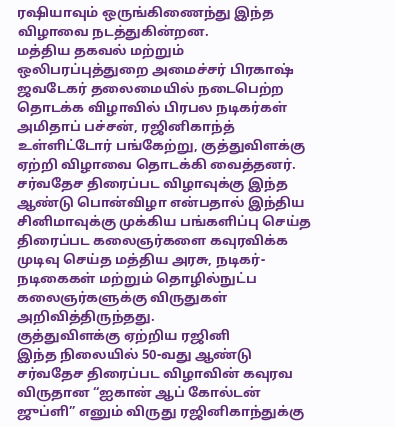ரஷியாவும் ஒருங்கிணைந்து இந்த விழாவை நடத்துகின்றன.
மத்திய தகவல் மற்றும் ஒலிபரப்புத்துறை அமைச்சர் பிரகாஷ் ஜவடேகர் தலைமையில் நடைபெற்ற தொடக்க விழாவில் பிரபல நடிகர்கள் அமிதாப் பச்சன், ரஜினிகாந்த் உள்ளிட்டோர் பங்கேற்று, குத்துவிளக்கு ஏற்றி விழாவை தொடக்கி வைத்தனர்.
சர்வதேச திரைப்பட விழாவுக்கு இந்த ஆண்டு பொன்விழா என்பதால் இந்திய சினிமாவுக்கு முக்கிய பங்களிப்பு செய்த திரைப்பட கலைஞர்களை கவுரவிக்க முடிவு செய்த மத்திய அரசு, நடிகர்-நடிகைகள் மற்றும் தொழில்நுட்ப கலைஞர்களுக்கு விருதுகள் அறிவித்திருந்தது.
குத்துவிளக்கு ஏற்றிய ரஜினி
இந்த நிலையில் 50-வது ஆண்டு சர்வதேச திரைப்பட விழாவின் கவுரவ விருதான “ஐகான் ஆப் கோல்டன் ஜுப்ளி” எனும் விருது ரஜினிகாந்துக்கு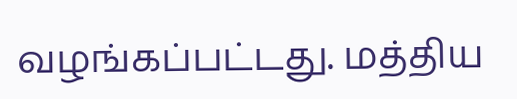வழங்கப்பட்டது. மத்திய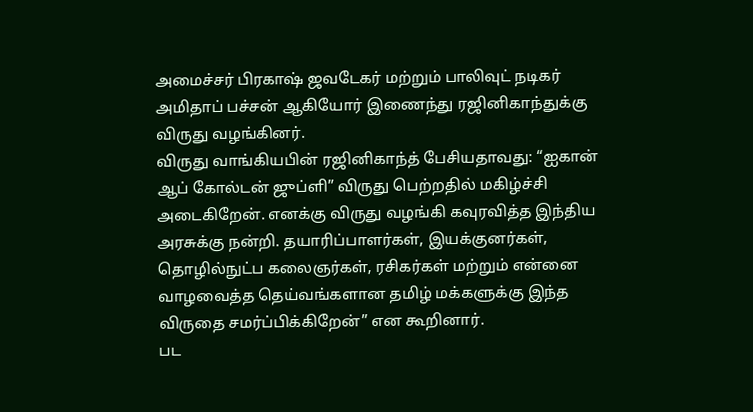அமைச்சர் பிரகாஷ் ஜவடேகர் மற்றும் பாலிவுட் நடிகர் அமிதாப் பச்சன் ஆகியோர் இணைந்து ரஜினிகாந்துக்கு விருது வழங்கினர்.
விருது வாங்கியபின் ரஜினிகாந்த் பேசியதாவது: “ஐகான் ஆப் கோல்டன் ஜுப்ளி” விருது பெற்றதில் மகிழ்ச்சி அடைகிறேன். எனக்கு விருது வழங்கி கவுரவித்த இந்திய அரசுக்கு நன்றி. தயாரிப்பாளர்கள், இயக்குனர்கள், தொழில்நுட்ப கலைஞர்கள், ரசிகர்கள் மற்றும் என்னை வாழவைத்த தெய்வங்களான தமிழ் மக்களுக்கு இந்த விருதை சமர்ப்பிக்கிறேன்” என கூறினார்.
பட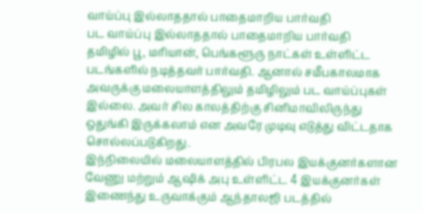வாய்ப்பு இல்லாததால் பாதைமாறிய பார்வதி
பட வாய்ப்பு இல்லாததால் பாதைமாறிய பார்வதி
தமிழில் பூ, மரியான், பெங்களூரு நாட்கள் உள்ளிட்ட படங்களில் நடித்தவர் பார்வதி. ஆனால் சமீபகாலமாக அவருக்கு மலையாளத்திலும் தமிழிலும் பட வாய்ப்புகள் இல்லை. அவர் சில காலத்திற்கு சினிமாவிலிருந்து ஒதுங்கி இருக்கலாம் என அவரே முடிவு எடுத்து விட்டதாக சொல்லப்படுகிறது.
இந்நிலையில் மலையாளத்தில் பிரபல இயக்குனர்களான வேணு மற்றும் ஆஷிக் அபு உள்ளிட்ட 4 இயக்குனர்கள் இணைந்து உருவாக்கும் ஆந்தாலஜி படத்தில்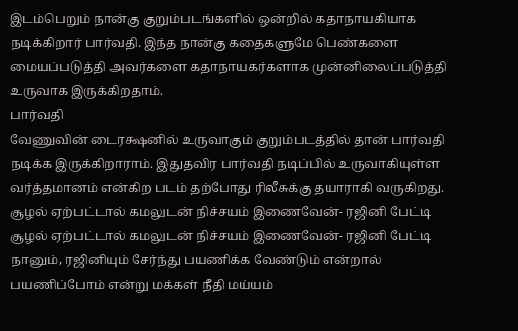இடம்பெறும் நான்கு குறும்படங்களில் ஒன்றில் கதாநாயகியாக நடிக்கிறார் பார்வதி. இந்த நான்கு கதைகளுமே பெண்களை மையப்படுத்தி அவர்களை கதாநாயகர்களாக முன்னிலைப்படுத்தி உருவாக இருக்கிறதாம்.
பார்வதி
வேணுவின் டைரக்ஷனில் உருவாகும் குறும்படத்தில் தான் பார்வதி நடிக்க இருக்கிறாராம். இதுதவிர பார்வதி நடிப்பில் உருவாகியுள்ள வர்த்தமானம் என்கிற படம் தற்போது ரிலீசுக்கு தயாராகி வருகிறது.
சூழல் ஏற்பட்டால் கமலுடன் நிச்சயம் இணைவேன்- ரஜினி பேட்டி
சூழல் ஏற்பட்டால் கமலுடன் நிச்சயம் இணைவேன்- ரஜினி பேட்டி
நானும், ரஜினியும் சேர்ந்து பயணிக்க வேண்டும் என்றால் பயணிப்போம் என்று மக்கள் நீதி மய்யம்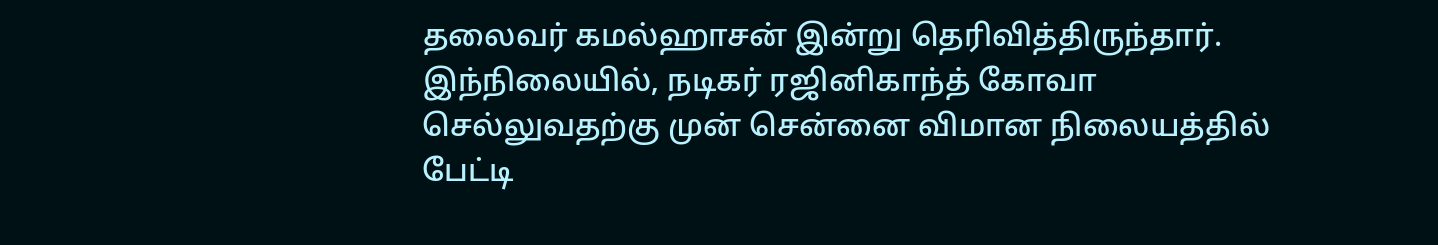தலைவர் கமல்ஹாசன் இன்று தெரிவித்திருந்தார்.
இந்நிலையில், நடிகர் ரஜினிகாந்த் கோவா செல்லுவதற்கு முன் சென்னை விமான நிலையத்தில் பேட்டி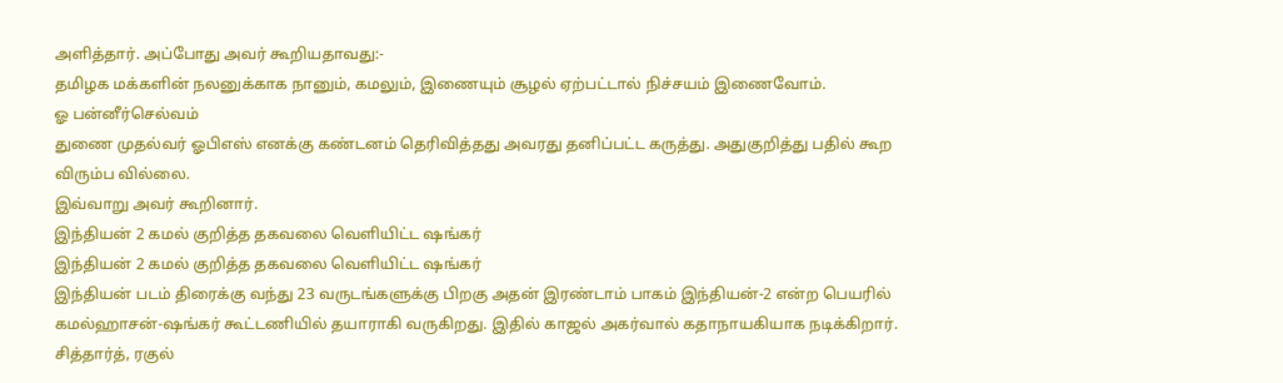அளித்தார். அப்போது அவர் கூறியதாவது:-
தமிழக மக்களின் நலனுக்காக நானும், கமலும், இணையும் சூழல் ஏற்பட்டால் நிச்சயம் இணைவோம்.
ஓ பன்னீர்செல்வம்
துணை முதல்வர் ஓபிஎஸ் எனக்கு கண்டனம் தெரிவித்தது அவரது தனிப்பட்ட கருத்து. அதுகுறித்து பதில் கூற விரும்ப வில்லை.
இவ்வாறு அவர் கூறினார்.
இந்தியன் 2 கமல் குறித்த தகவலை வெளியிட்ட ஷங்கர்
இந்தியன் 2 கமல் குறித்த தகவலை வெளியிட்ட ஷங்கர்
இந்தியன் படம் திரைக்கு வந்து 23 வருடங்களுக்கு பிறகு அதன் இரண்டாம் பாகம் இந்தியன்-2 என்ற பெயரில் கமல்ஹாசன்-ஷங்கர் கூட்டணியில் தயாராகி வருகிறது. இதில் காஜல் அகர்வால் கதாநாயகியாக நடிக்கிறார். சித்தார்த், ரகுல்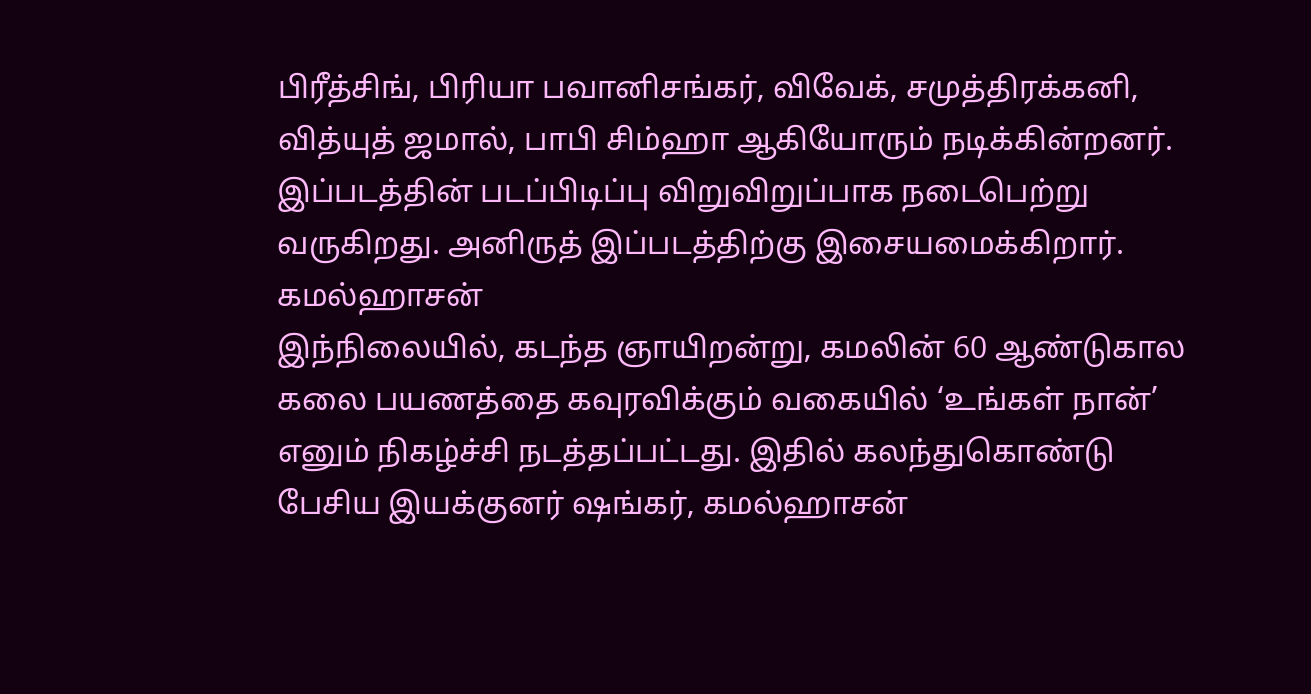பிரீத்சிங், பிரியா பவானிசங்கர், விவேக், சமுத்திரக்கனி, வித்யுத் ஜமால், பாபி சிம்ஹா ஆகியோரும் நடிக்கின்றனர். இப்படத்தின் படப்பிடிப்பு விறுவிறுப்பாக நடைபெற்று வருகிறது. அனிருத் இப்படத்திற்கு இசையமைக்கிறார்.
கமல்ஹாசன்
இந்நிலையில், கடந்த ஞாயிறன்று, கமலின் 60 ஆண்டுகால கலை பயணத்தை கவுரவிக்கும் வகையில் ‘உங்கள் நான்’ எனும் நிகழ்ச்சி நடத்தப்பட்டது. இதில் கலந்துகொண்டு பேசிய இயக்குனர் ஷங்கர், கமல்ஹாசன்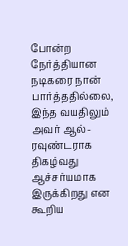போன்ற நேர்த்தியான நடிகரை நான் பார்த்ததில்லை, இந்த வயதிலும் அவர் ஆல்-ரவுண்டராக திகழ்வது ஆச்சர்யமாக இருக்கிறது என கூறிய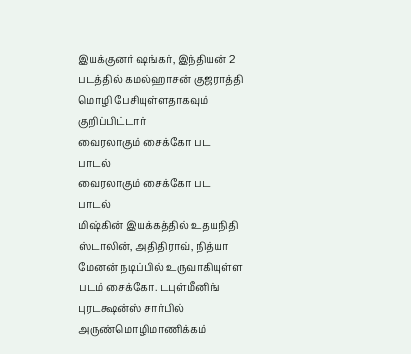இயக்குனர் ஷங்கர், இந்தியன் 2 படத்தில் கமல்ஹாசன் குஜராத்தி மொழி பேசியுள்ளதாகவும் குறிப்பிட்டார்
வைரலாகும் சைக்கோ பட பாடல்
வைரலாகும் சைக்கோ பட பாடல்
மிஷ்கின் இயக்கத்தில் உதயநிதி ஸ்டாலின், அதிதிராவ், நித்யா மேனன் நடிப்பில் உருவாகியுள்ள படம் சைக்கோ. டபுள்மீனிங் புரடக்ஷன்ஸ் சார்பில் அருண்மொழிமாணிக்கம்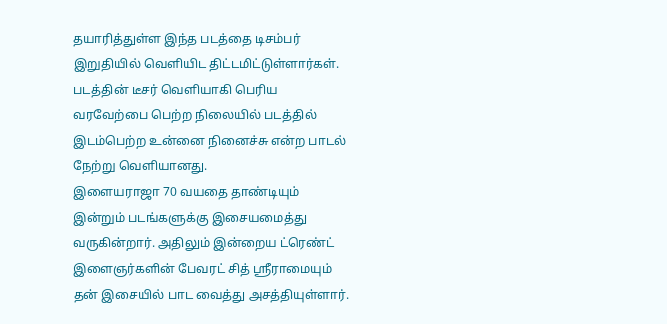தயாரித்துள்ள இந்த படத்தை டிசம்பர் இறுதியில் வெளியிட திட்டமிட்டுள்ளார்கள். படத்தின் டீசர் வெளியாகி பெரிய வரவேற்பை பெற்ற நிலையில் படத்தில் இடம்பெற்ற உன்னை நினைச்சு என்ற பாடல் நேற்று வெளியானது.
இளையராஜா 70 வயதை தாண்டியும் இன்றும் படங்களுக்கு இசையமைத்து வருகின்றார். அதிலும் இன்றைய ட்ரெண்ட் இளைஞர்களின் பேவரட் சித் ஸ்ரீராமையும் தன் இசையில் பாட வைத்து அசத்தியுள்ளார்.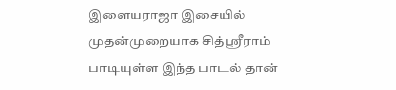இளையராஜா இசையில் முதன்முறையாக சித்ஸ்ரீராம் பாடியுள்ள இந்த பாடல் தான்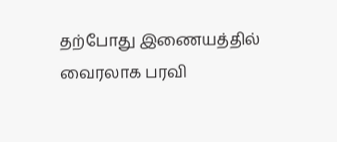தற்போது இணையத்தில் வைரலாக பரவி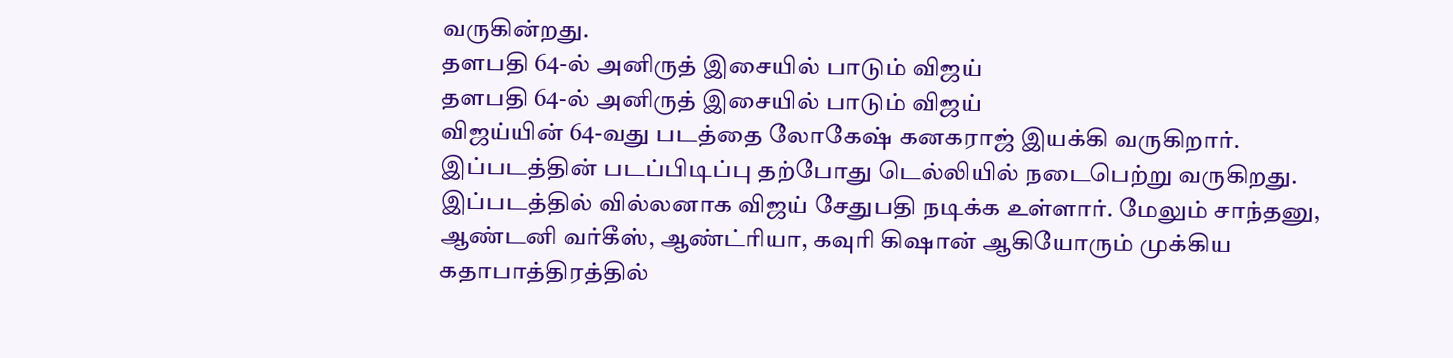வருகின்றது.
தளபதி 64-ல் அனிருத் இசையில் பாடும் விஜய்
தளபதி 64-ல் அனிருத் இசையில் பாடும் விஜய்
விஜய்யின் 64-வது படத்தை லோகேஷ் கனகராஜ் இயக்கி வருகிறார். இப்படத்தின் படப்பிடிப்பு தற்போது டெல்லியில் நடைபெற்று வருகிறது. இப்படத்தில் வில்லனாக விஜய் சேதுபதி நடிக்க உள்ளார். மேலும் சாந்தனு, ஆண்டனி வர்கீஸ், ஆண்ட்ரியா, கவுரி கிஷான் ஆகியோரும் முக்கிய கதாபாத்திரத்தில்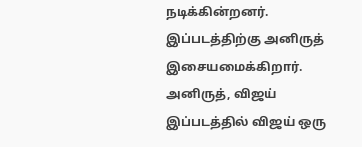நடிக்கின்றனர். இப்படத்திற்கு அனிருத் இசையமைக்கிறார்.
அனிருத், விஜய்
இப்படத்தில் விஜய் ஒரு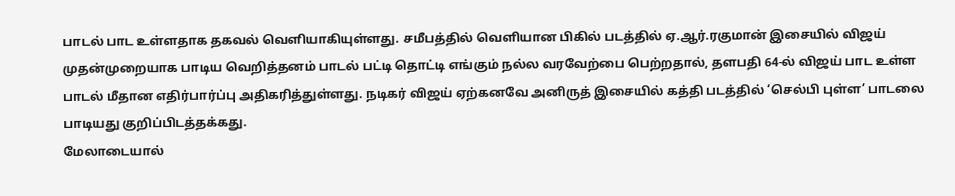பாடல் பாட உள்ளதாக தகவல் வெளியாகியுள்ளது. சமீபத்தில் வெளியான பிகில் படத்தில் ஏ.ஆர்.ரகுமான் இசையில் விஜய் முதன்முறையாக பாடிய வெறித்தனம் பாடல் பட்டி தொட்டி எங்கும் நல்ல வரவேற்பை பெற்றதால், தளபதி 64-ல் விஜய் பாட உள்ள பாடல் மீதான எதிர்பார்ப்பு அதிகரித்துள்ளது. நடிகர் விஜய் ஏற்கனவே அனிருத் இசையில் கத்தி படத்தில் ‘செல்பி புள்ள’ பாடலை பாடியது குறிப்பிடத்தக்கது.
மேலாடையால்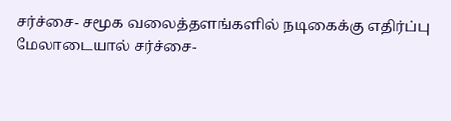சர்ச்சை- சமூக வலைத்தளங்களில் நடிகைக்கு எதிர்ப்பு
மேலாடையால் சர்ச்சை-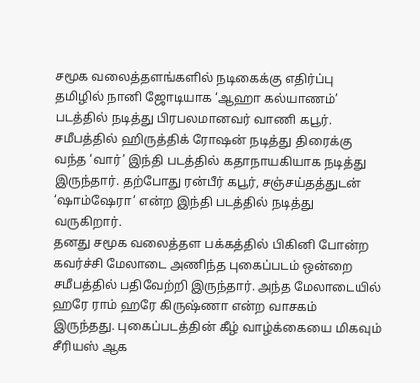சமூக வலைத்தளங்களில் நடிகைக்கு எதிர்ப்பு
தமிழில் நானி ஜோடியாக ‘ஆஹா கல்யாணம்’ படத்தில் நடித்து பிரபலமானவர் வாணி கபூர். சமீபத்தில் ஹிருத்திக் ரோஷன் நடித்து திரைக்கு வந்த ‘வார்’ இந்தி படத்தில் கதாநாயகியாக நடித்து இருந்தார். தற்போது ரன்பீர் கபூர், சஞ்சய்தத்துடன் ‘ஷாம்ஷேரா’ என்ற இந்தி படத்தில் நடித்து வருகிறார்.
தனது சமூக வலைத்தள பக்கத்தில் பிகினி போன்ற கவர்ச்சி மேலாடை அணிந்த புகைப்படம் ஒன்றை சமீபத்தில் பதிவேற்றி இருந்தார். அந்த மேலாடையில் ஹரே ராம் ஹரே கிருஷ்ணா என்ற வாசகம் இருந்தது. புகைப்படத்தின் கீழ் வாழ்க்கையை மிகவும் சீரியஸ் ஆக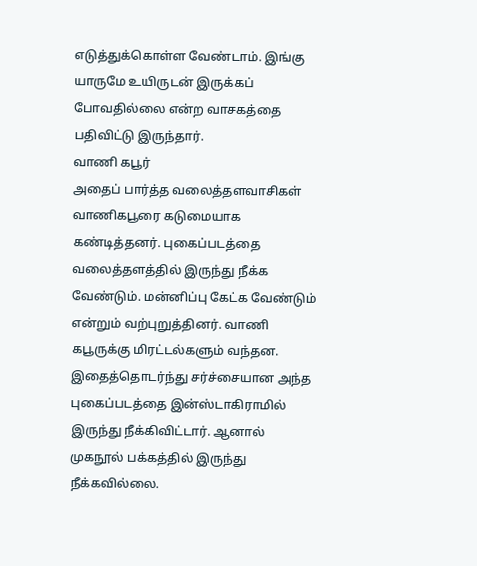எடுத்துக்கொள்ள வேண்டாம். இங்கு யாருமே உயிருடன் இருக்கப் போவதில்லை என்ற வாசகத்தை பதிவிட்டு இருந்தார்.
வாணி கபூர்
அதைப் பார்த்த வலைத்தளவாசிகள் வாணிகபூரை கடுமையாக கண்டித்தனர். புகைப்படத்தை வலைத்தளத்தில் இருந்து நீக்க வேண்டும். மன்னிப்பு கேட்க வேண்டும் என்றும் வற்புறுத்தினர். வாணி கபூருக்கு மிரட்டல்களும் வந்தன. இதைத்தொடர்ந்து சர்ச்சையான அந்த புகைப்படத்தை இன்ஸ்டாகிராமில் இருந்து நீக்கிவிட்டார். ஆனால் முகநூல் பக்கத்தில் இருந்து நீக்கவில்லை.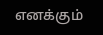எனக்கும்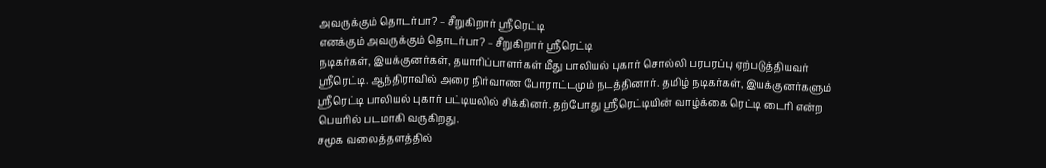அவருக்கும் தொடர்பா? – சீறுகிறார் ஸ்ரீரெட்டி
எனக்கும் அவருக்கும் தொடர்பா? – சீறுகிறார் ஸ்ரீரெட்டி
நடிகர்கள், இயக்குனர்கள், தயாரிப்பாளர்கள் மீது பாலியல் புகார் சொல்லி பரபரப்பு ஏற்படுத்தியவர் ஸ்ரீரெட்டி. ஆந்திராவில் அரை நிர்வாண போராட்டமும் நடத்தினார். தமிழ் நடிகர்கள், இயக்குனர்களும் ஸ்ரீரெட்டி பாலியல் புகார் பட்டியலில் சிக்கினர். தற்போது ஸ்ரீரெட்டியின் வாழ்க்கை ரெட்டி டைரி என்ற பெயரில் படமாகி வருகிறது.
சமூக வலைத்தளத்தில்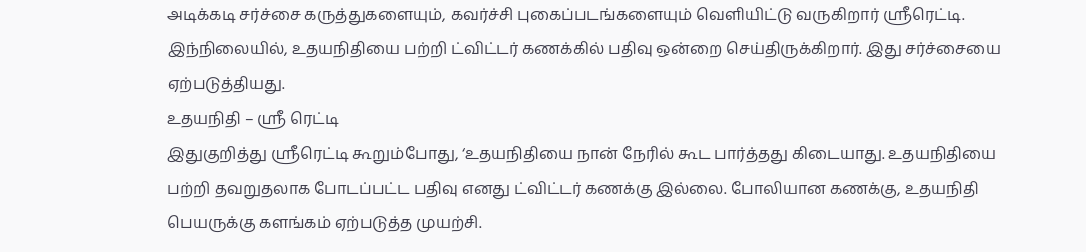அடிக்கடி சர்ச்சை கருத்துகளையும், கவர்ச்சி புகைப்படங்களையும் வெளியிட்டு வருகிறார் ஸ்ரீரெட்டி. இந்நிலையில், உதயநிதியை பற்றி ட்விட்டர் கணக்கில் பதிவு ஒன்றை செய்திருக்கிறார். இது சர்ச்சையை ஏற்படுத்தியது.
உதயநிதி – ஸ்ரீ ரெட்டி
இதுகுறித்து ஸ்ரீரெட்டி கூறும்போது, ‘உதயநிதியை நான் நேரில் கூட பார்த்தது கிடையாது. உதயநிதியை பற்றி தவறுதலாக போடப்பட்ட பதிவு எனது ட்விட்டர் கணக்கு இல்லை. போலியான கணக்கு, உதயநிதி பெயருக்கு களங்கம் ஏற்படுத்த முயற்சி.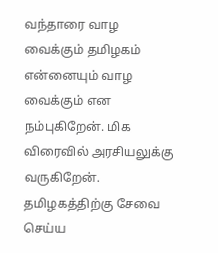வந்தாரை வாழ வைக்கும் தமிழகம் என்னையும் வாழ வைக்கும் என நம்புகிறேன். மிக விரைவில் அரசியலுக்கு வருகிறேன். தமிழகத்திற்கு சேவை செய்ய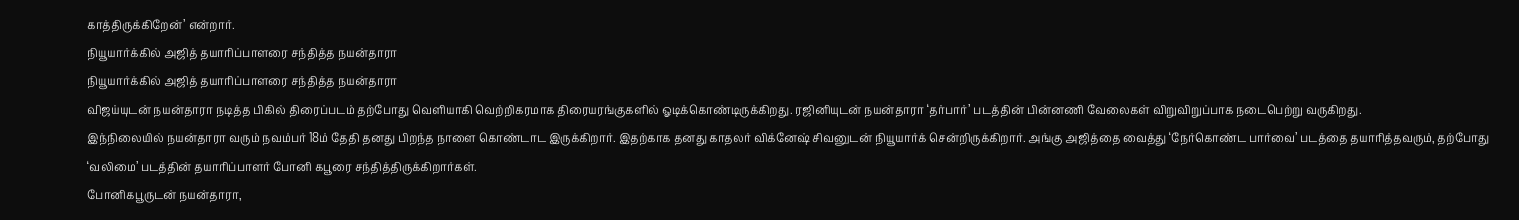காத்திருக்கிறேன்’ என்றார்.
நியூயார்க்கில் அஜித் தயாரிப்பாளரை சந்தித்த நயன்தாரா
நியூயார்க்கில் அஜித் தயாரிப்பாளரை சந்தித்த நயன்தாரா
விஜய்யுடன் நயன்தாரா நடித்த பிகில் திரைப்படம் தற்போது வெளியாகி வெற்றிகரமாக திரையரங்குகளில் ஓடிக்கொண்டிருக்கிறது. ரஜினியுடன் நயன்தாரா ‘தர்பார்’ படத்தின் பின்னணி வேலைகள் விறுவிறுப்பாக நடைபெற்று வருகிறது.
இந்நிலையில் நயன்தாரா வரும் நவம்பர் 18ம் தேதி தனது பிறந்த நாளை கொண்டாட இருக்கிறார். இதற்காக தனது காதலர் விக்னேஷ் சிவனுடன் நியூயார்க் சென்றிருக்கிறார். அங்கு அஜித்தை வைத்து ‘நேர்கொண்ட பார்வை’ படத்தை தயாரித்தவரும், தற்போது ‘வலிமை’ படத்தின் தயாரிப்பாளர் போனி கபூரை சந்தித்திருக்கிறார்கள்.
போனிகபூருடன் நயன்தாரா,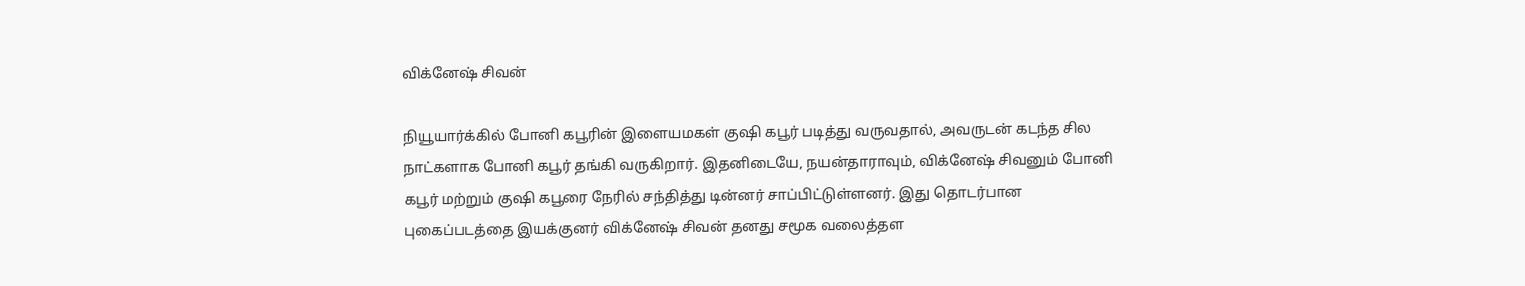விக்னேஷ் சிவன்

நியூயார்க்கில் போனி கபூரின் இளையமகள் குஷி கபூர் படித்து வருவதால், அவருடன் கடந்த சில நாட்களாக போனி கபூர் தங்கி வருகிறார். இதனிடையே, நயன்தாராவும், விக்னேஷ் சிவனும் போனி கபூர் மற்றும் குஷி கபூரை நேரில் சந்தித்து டின்னர் சாப்பிட்டுள்ளனர். இது தொடர்பான புகைப்படத்தை இயக்குனர் விக்னேஷ் சிவன் தனது சமூக வலைத்தள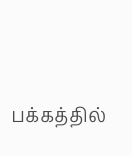பக்கத்தில்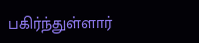பகிர்ந்துள்ளார்